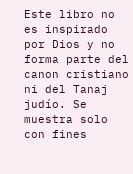Este libro no es inspirado por Dios y no forma parte del canon cristiano ni del Tanaj judío. Se muestra solo con fines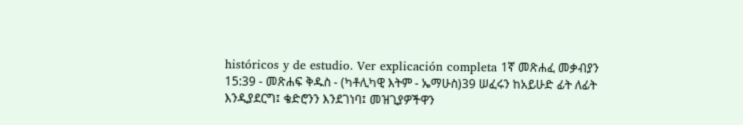históricos y de estudio. Ver explicación completa 1ኛ መጽሐፈ መቃብያን 15:39 - መጽሐፍ ቅዱስ - (ካቶሊካዊ እትም - ኤማሁስ)39 ሠፈሩን ከአይሁድ ፊት ለፊት እንዲያደርግ፤ ቄድሮንን እንደገነባ፤ መዝጊያዎችዋን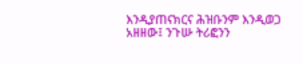እንዲያጠናክርና ሕዝቡንም እንዲወጋ አዘዘው፤ ንጉሡ ትሪፎንን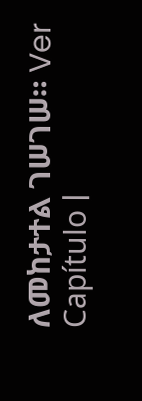ለመከታተል ገሠገሠ። Ver Capítulo |